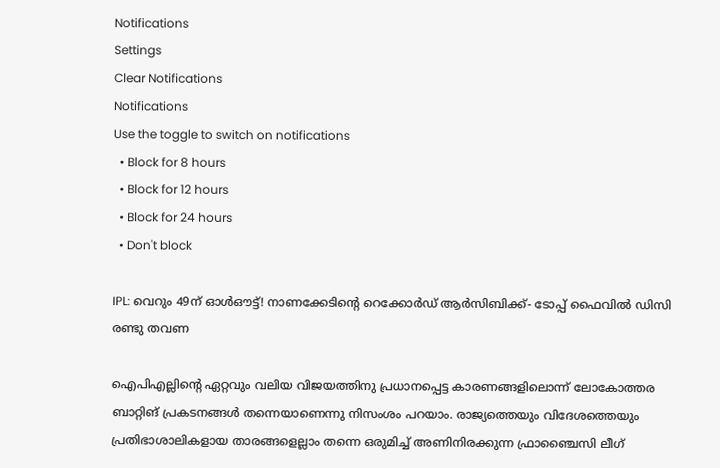Notifications
Settings
Clear Notifications
Notifications
Use the toggle to switch on notifications
  • Block for 8 hours
  • Block for 12 hours
  • Block for 24 hours
  • Don't block

IPL: വെറും 49ന് ഓള്‍ഔട്ട്! നാണക്കേടിന്റെ റെക്കോര്‍ഡ് ആര്‍സിബിക്ക്- ടോപ്പ് ഫൈവില്‍ ഡിസി രണ്ടു തവണ

ഐപിഎല്ലിന്റെ ഏറ്റവും വലിയ വിജയത്തിനു പ്രധാനപ്പെട്ട കാരണങ്ങളിലൊന്ന് ലോകോത്തര ബാറ്റിങ് പ്രകടനങ്ങള്‍ തന്നെയാണെന്നു നിസംശം പറയാം. രാജ്യത്തെയും വിദേശത്തെയും പ്രതിഭാശാലികളായ താരങ്ങളെല്ലാം തന്നെ ഒരുമിച്ച് അണിനിരക്കുന്ന ഫ്രാഞ്ചൈസി ലീഗ്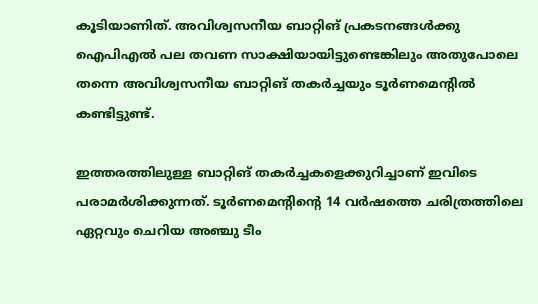കൂടിയാണിത്. അവിശ്വസനീയ ബാറ്റിങ് പ്രകടനങ്ങള്‍ക്കു ഐപിഎല്‍ പല തവണ സാക്ഷിയായിട്ടുണ്ടെങ്കിലും അതുപോലെ തന്നെ അവിശ്വസനീയ ബാറ്റിങ് തകര്‍ച്ചയും ടൂര്‍ണമെന്റില്‍ കണ്ടിട്ടുണ്ട്.

ഇത്തരത്തിലുള്ള ബാറ്റിങ് തകര്‍ച്ചകളെക്കുറിച്ചാണ് ഇവിടെ പരാമര്‍ശിക്കുന്നത്. ടൂര്‍ണമെന്റിന്റെ 14 വര്‍ഷത്തെ ചരിത്രത്തിലെ ഏറ്റവും ചെറിയ അഞ്ചു ടീം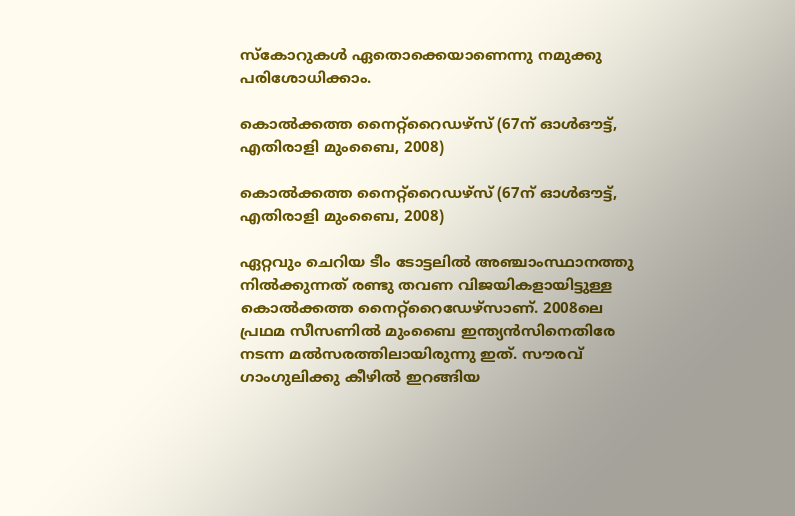സ്‌കോറുകള്‍ ഏതൊക്കെയാണെന്നു നമുക്കു പരിശോധിക്കാം.

കൊല്‍ക്കത്ത നൈറ്റ്‌റൈഡഴ്‌സ് (67ന് ഓള്‍ഔട്ട്, എതിരാളി മുംബൈ, 2008)

കൊല്‍ക്കത്ത നൈറ്റ്‌റൈഡഴ്‌സ് (67ന് ഓള്‍ഔട്ട്, എതിരാളി മുംബൈ, 2008)

ഏറ്റവും ചെറിയ ടീം ടോട്ടലില്‍ അഞ്ചാംസ്ഥാനത്തു നില്‍ക്കുന്നത് രണ്ടു തവണ വിജയികളായിട്ടുള്ള കൊല്‍ക്കത്ത നൈറ്റ്‌റൈഡേഴ്‌സാണ്. 2008ലെ പ്രഥമ സീസണില്‍ മുംബൈ ഇന്ത്യന്‍സിനെതിരേ നടന്ന മല്‍സരത്തിലായിരുന്നു ഇത്. സൗരവ് ഗാംഗുലിക്കു കീഴില്‍ ഇറങ്ങിയ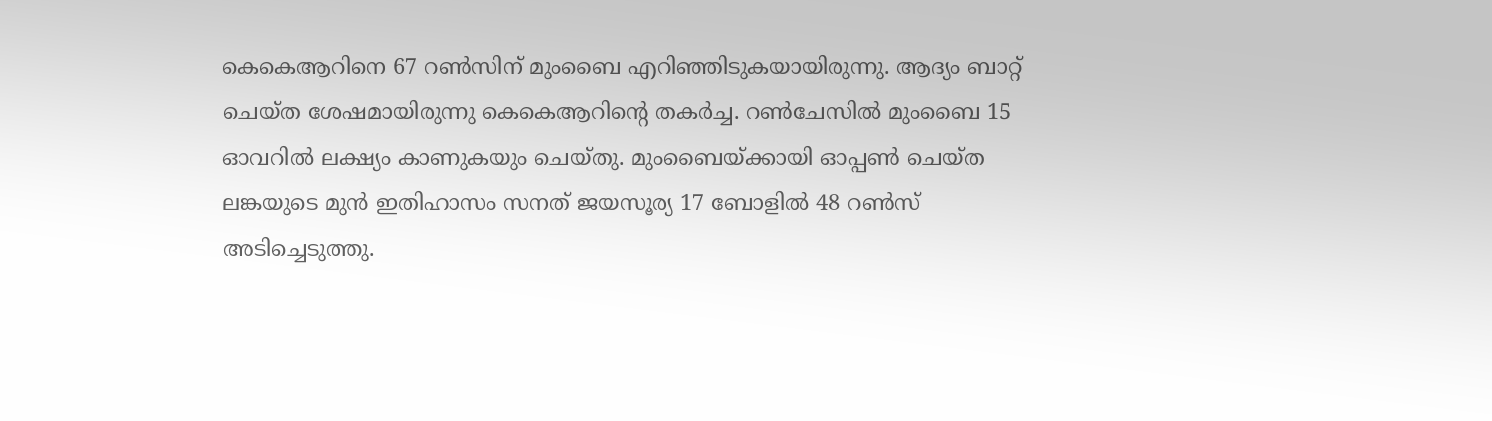കെകെആറിനെ 67 റണ്‍സിന് മുംബൈ എറിഞ്ഞിടുകയായിരുന്നു. ആദ്യം ബാറ്റ് ചെയ്ത ശേഷമായിരുന്നു കെകെആറിന്റെ തകര്‍ച്ച. റണ്‍ചേസില്‍ മുംബൈ 15 ഓവറില്‍ ലക്ഷ്യം കാണുകയും ചെയ്തു. മുംബൈയ്ക്കായി ഓപ്പണ്‍ ചെയ്ത ലങ്കയുടെ മുന്‍ ഇതിഹാസം സനത് ജയസൂര്യ 17 ബോളില്‍ 48 റണ്‍സ് അടിച്ചെടുത്തു.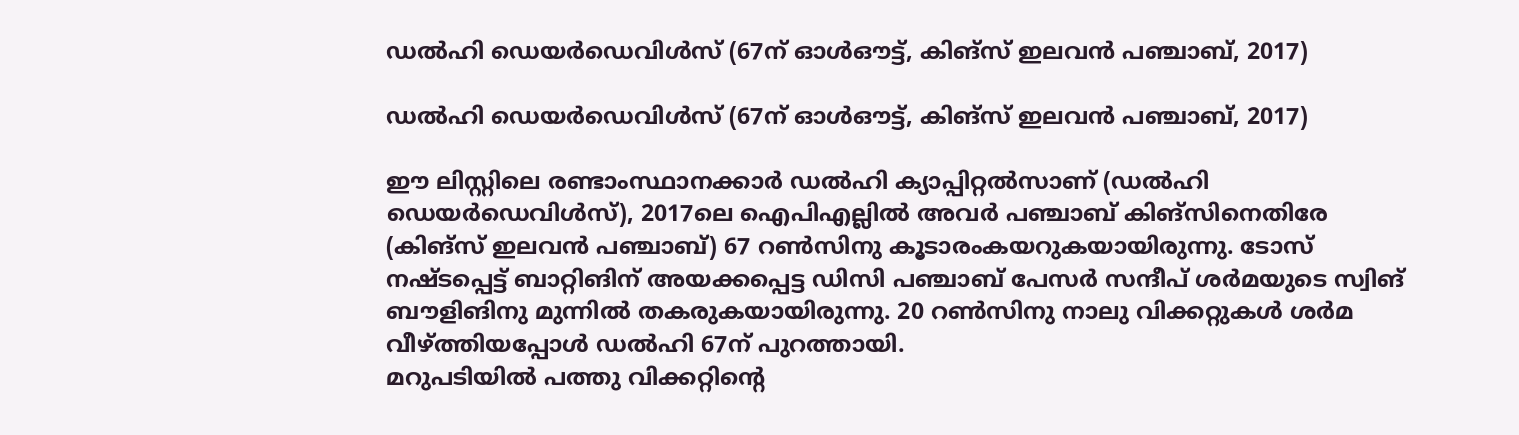ഡല്‍ഹി ഡെയര്‍ഡെവിള്‍സ് (67ന് ഓള്‍ഔട്ട്, കിങ്‌സ് ഇലവന്‍ പഞ്ചാബ്, 2017)

ഡല്‍ഹി ഡെയര്‍ഡെവിള്‍സ് (67ന് ഓള്‍ഔട്ട്, കിങ്‌സ് ഇലവന്‍ പഞ്ചാബ്, 2017)

ഈ ലിസ്റ്റിലെ രണ്ടാംസ്ഥാനക്കാര്‍ ഡല്‍ഹി ക്യാപ്പിറ്റല്‍സാണ് (ഡല്‍ഹി ഡെയര്‍ഡെവിള്‍സ്), 2017ലെ ഐപിഎല്ലില്‍ അവര്‍ പഞ്ചാബ് കിങ്‌സിനെതിരേ (കിങ്‌സ് ഇലവന്‍ പഞ്ചാബ്) 67 റണ്‍സിനു കൂടാരംകയറുകയായിരുന്നു. ടോസ് നഷ്ടപ്പെട്ട് ബാറ്റിങിന് അയക്കപ്പെട്ട ഡിസി പഞ്ചാബ് പേസര്‍ സന്ദീപ് ശര്‍മയുടെ സ്വിങ് ബൗളിങിനു മുന്നില്‍ തകരുകയായിരുന്നു. 20 റണ്‍സിനു നാലു വിക്കറ്റുകള്‍ ശര്‍മ വീഴ്ത്തിയപ്പോള്‍ ഡല്‍ഹി 67ന് പുറത്തായി.
മറുപടിയില്‍ പത്തു വിക്കറ്റിന്റെ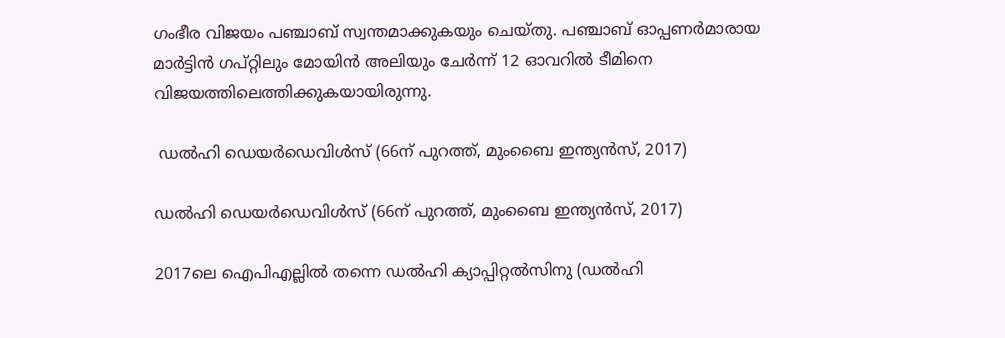ഗംഭീര വിജയം പഞ്ചാബ് സ്വന്തമാക്കുകയും ചെയ്തു. പഞ്ചാബ് ഓപ്പണര്‍മാരായ മാര്‍ട്ടിന്‍ ഗപ്റ്റിലും മോയിന്‍ അലിയും ചേര്‍ന്ന് 12 ഓവറില്‍ ടീമിനെ വിജയത്തിലെത്തിക്കുകയായിരുന്നു.

 ഡല്‍ഹി ഡെയര്‍ഡെവിള്‍സ് (66ന് പുറത്ത്, മുംബൈ ഇന്ത്യന്‍സ്, 2017)

ഡല്‍ഹി ഡെയര്‍ഡെവിള്‍സ് (66ന് പുറത്ത്, മുംബൈ ഇന്ത്യന്‍സ്, 2017)

2017ലെ ഐപിഎല്ലില്‍ തന്നെ ഡല്‍ഹി ക്യാപ്പിറ്റല്‍സിനു (ഡല്‍ഹി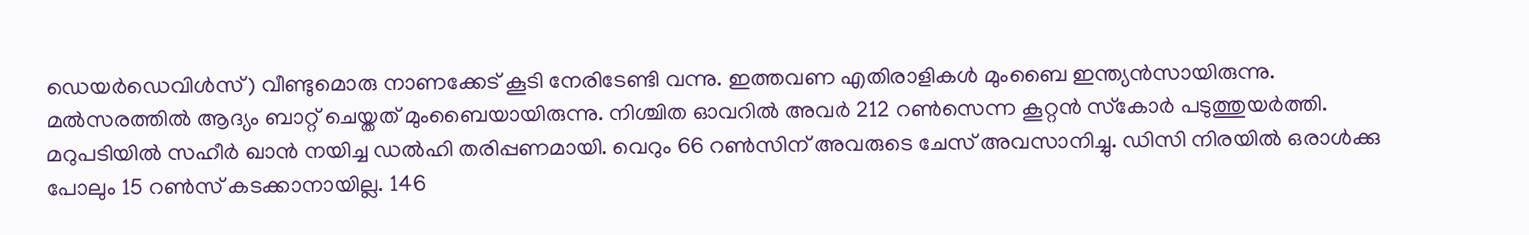ഡെയര്‍ഡെവിള്‍സ്) വീണ്ടുമൊരു നാണക്കേട് കൂടി നേരിടേണ്ടി വന്നു. ഇത്തവണ എതിരാളികള്‍ മുംബൈ ഇന്ത്യന്‍സായിരുന്നു. മല്‍സരത്തില്‍ ആദ്യം ബാറ്റ് ചെയ്തത് മുംബൈയായിരുന്നു. നിശ്ചിത ഓവറില്‍ അവര്‍ 212 റണ്‍സെന്ന കൂറ്റന്‍ സ്‌കോര്‍ പടുത്തുയര്‍ത്തി. മറുപടിയില്‍ സഹീര്‍ ഖാന്‍ നയിച്ച ഡല്‍ഹി തരിപ്പണമായി. വെറും 66 റണ്‍സിന് അവരുടെ ചേസ് അവസാനിച്ചു. ഡിസി നിരയില്‍ ഒരാള്‍ക്കു പോലും 15 റണ്‍സ് കടക്കാനായില്ല. 146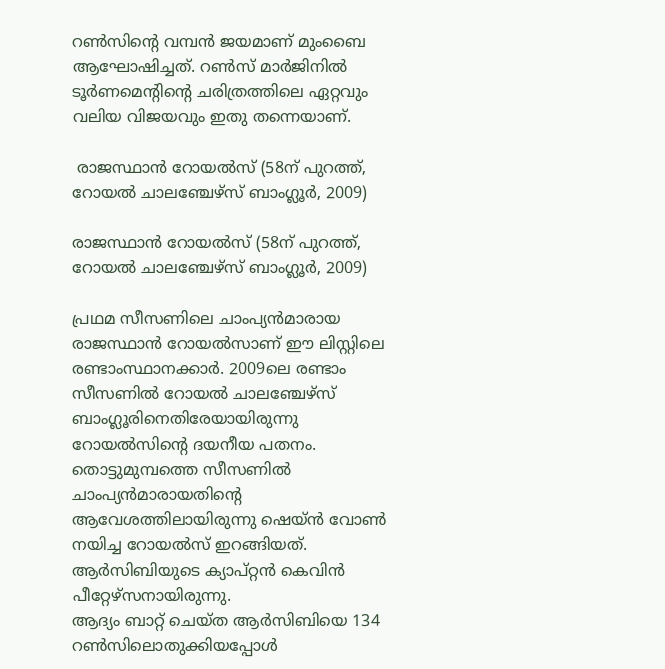റണ്‍സിന്റെ വമ്പന്‍ ജയമാണ് മുംബൈ ആഘോഷിച്ചത്. റണ്‍സ് മാര്‍ജിനില്‍ ടൂര്‍ണമെന്റിന്റെ ചരിത്രത്തിലെ ഏറ്റവും വലിയ വിജയവും ഇതു തന്നെയാണ്.

 രാജസ്ഥാന്‍ റോയല്‍സ് (58ന് പുറത്ത്, റോയല്‍ ചാലഞ്ചേഴ്‌സ് ബാംഗ്ലൂര്‍, 2009)

രാജസ്ഥാന്‍ റോയല്‍സ് (58ന് പുറത്ത്, റോയല്‍ ചാലഞ്ചേഴ്‌സ് ബാംഗ്ലൂര്‍, 2009)

പ്രഥമ സീസണിലെ ചാംപ്യന്‍മാരായ രാജസ്ഥാന്‍ റോയല്‍സാണ് ഈ ലിസ്റ്റിലെ രണ്ടാംസ്ഥാനക്കാര്‍. 2009ലെ രണ്ടാം സീസണില്‍ റോയല്‍ ചാലഞ്ചേഴ്‌സ് ബാംഗ്ലൂരിനെതിരേയായിരുന്നു റോയല്‍സിന്റെ ദയനീയ പതനം. തൊട്ടുമുമ്പത്തെ സീസണില്‍ ചാംപ്യന്‍മാരായതിന്റെ ആവേശത്തിലായിരുന്നു ഷെയ്ന്‍ വോണ്‍ നയിച്ച റോയല്‍സ് ഇറങ്ങിയത്. ആര്‍സിബിയുടെ ക്യാപ്റ്റന്‍ കെവിന്‍ പീറ്റേഴ്‌സനായിരുന്നു.
ആദ്യം ബാറ്റ് ചെയ്ത ആര്‍സിബിയെ 134 റണ്‍സിലൊതുക്കിയപ്പോള്‍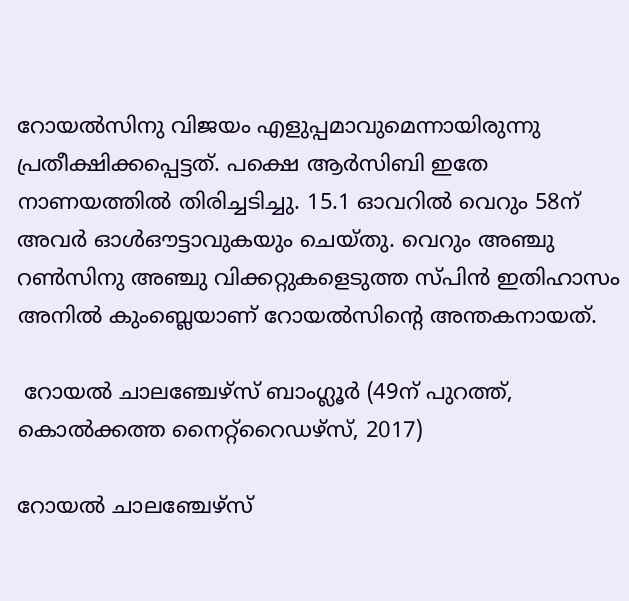റോയല്‍സിനു വിജയം എളുപ്പമാവുമെന്നായിരുന്നു പ്രതീക്ഷിക്കപ്പെട്ടത്. പക്ഷെ ആര്‍സിബി ഇതേ നാണയത്തില്‍ തിരിച്ചടിച്ചു. 15.1 ഓവറില്‍ വെറും 58ന് അവര്‍ ഓള്‍ഔട്ടാവുകയും ചെയ്തു. വെറും അഞ്ചു റണ്‍സിനു അഞ്ചു വിക്കറ്റുകളെടുത്ത സ്പിന്‍ ഇതിഹാസം അനില്‍ കുംബ്ലെയാണ് റോയല്‍സിന്റെ അന്തകനായത്.

 റോയല്‍ ചാലഞ്ചേഴ്‌സ് ബാംഗ്ലൂര്‍ (49ന് പുറത്ത്, കൊല്‍ക്കത്ത നൈറ്റ്‌റൈഡഴ്‌സ്, 2017)

റോയല്‍ ചാലഞ്ചേഴ്‌സ്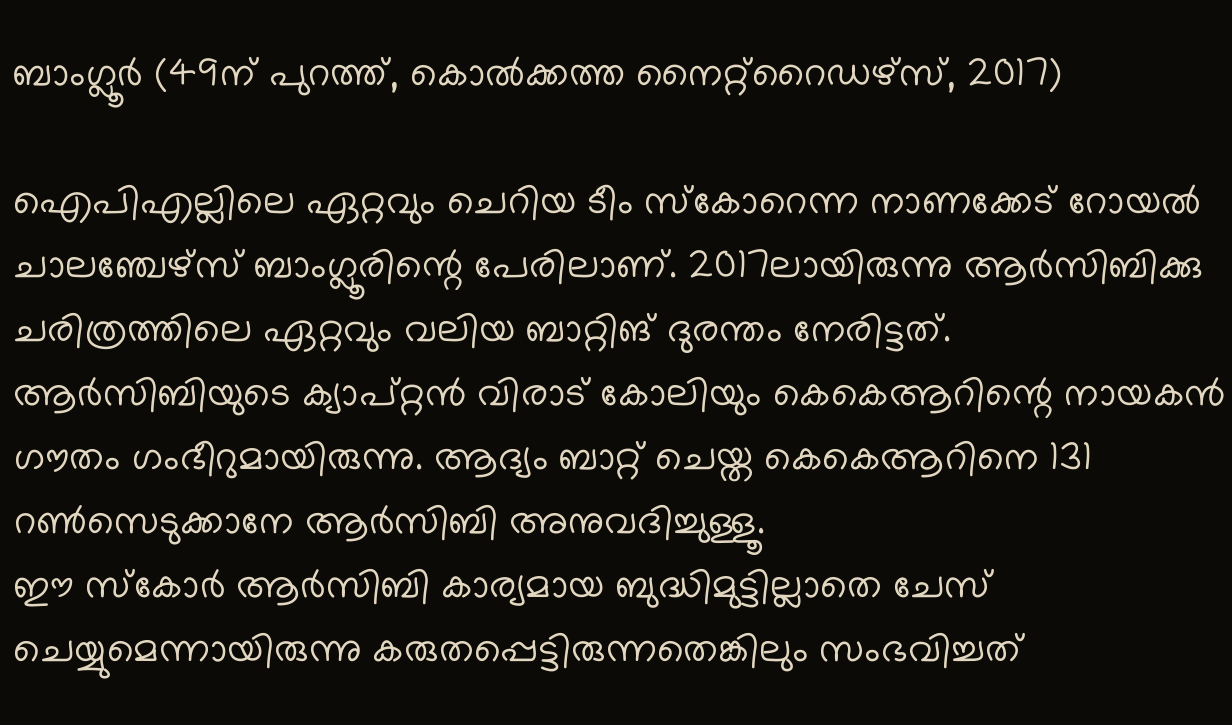ബാംഗ്ലൂര്‍ (49ന് പുറത്ത്, കൊല്‍ക്കത്ത നൈറ്റ്‌റൈഡഴ്‌സ്, 2017)

ഐപിഎല്ലിലെ ഏറ്റവും ചെറിയ ടീം സ്‌കോറെന്ന നാണക്കേട് റോയല്‍ ചാലഞ്ചേഴ്‌സ് ബാംഗ്ലൂരിന്റെ പേരിലാണ്. 2017ലായിരുന്നു ആര്‍സിബിക്കു ചരിത്രത്തിലെ ഏറ്റവും വലിയ ബാറ്റിങ് ദുരന്തം നേരിട്ടത്. ആര്‍സിബിയുടെ ക്യാപ്റ്റന്‍ വിരാട് കോലിയും കെകെആറിന്റെ നായകന്‍ ഗൗതം ഗംഭീറുമായിരുന്നു. ആദ്യം ബാറ്റ് ചെയ്ത കെകെആറിനെ 131 റണ്‍സെടുക്കാനേ ആര്‍സിബി അനുവദിച്ചുള്ളൂ.
ഈ സ്‌കോര്‍ ആര്‍സിബി കാര്യമായ ബുദ്ധിമുട്ടില്ലാതെ ചേസ് ചെയ്യുമെന്നായിരുന്നു കരുതപ്പെട്ടിരുന്നതെങ്കിലും സംഭവിച്ചത്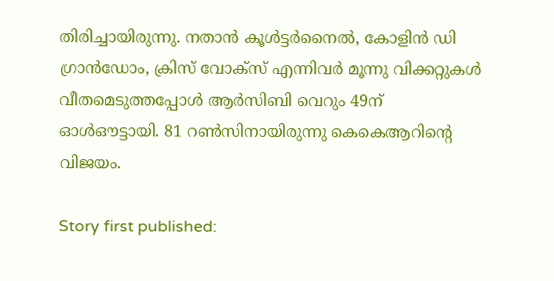തിരിച്ചായിരുന്നു. നതാന്‍ കൂള്‍ട്ടര്‍നൈല്‍, കോളിന്‍ ഡി ഗ്രാന്‍ഡോം, ക്രിസ് വോക്‌സ് എന്നിവര്‍ മൂന്നു വിക്കറ്റുകള്‍ വീതമെടുത്തപ്പോള്‍ ആര്‍സിബി വെറും 49ന് ഓള്‍ഔട്ടായി. 81 റണ്‍സിനായിരുന്നു കെകെആറിന്റെ വിജയം.

Story first published: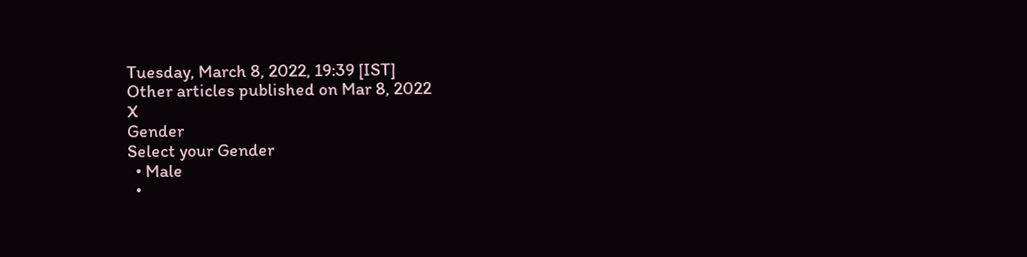Tuesday, March 8, 2022, 19:39 [IST]
Other articles published on Mar 8, 2022
X
Gender
Select your Gender
  • Male
  •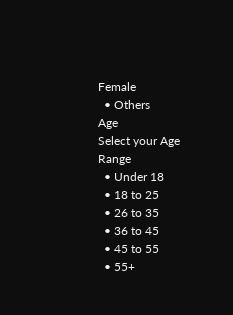Female
  • Others
Age
Select your Age Range
  • Under 18
  • 18 to 25
  • 26 to 35
  • 36 to 45
  • 45 to 55
  • 55+